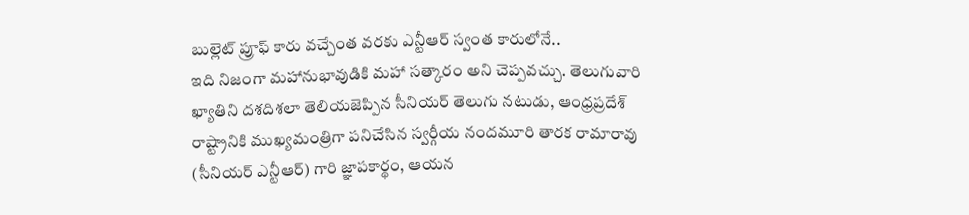బుల్లెట్ ప్రూఫ్ కారు వచ్చేంత వరకు ఎన్టీఆర్ స్వంత కారులోనే..
ఇది నిజంగా మహానుభావుడికి మహా సత్కారం అని చెప్పవచ్చు. తెలుగువారి ఖ్యాతిని దశదిశలా తెలియజెప్పిన సీనియర్ తెలుగు నటుడు, ఆంధ్రప్రదేశ్ రాష్ట్రానికి ముఖ్యమంత్రిగా పనిచేసిన స్వర్గీయ నందమూరి తారక రామారావు (సీనియర్ ఎన్టీఆర్) గారి జ్ఞాపకార్థం, ఆయన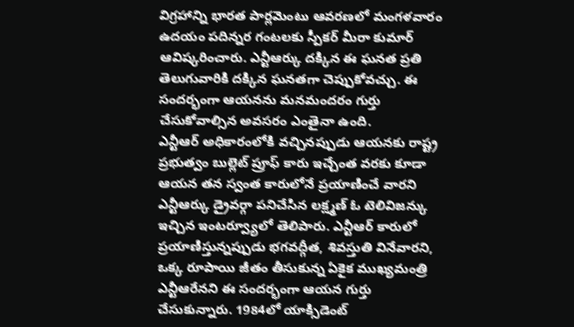విగ్రహాన్ని భారత పార్లమెంటు ఆవరణలో మంగళవారం ఉదయం పదిన్నర గంటలకు స్పీకర్ మీరా కుమార్ ఆవిష్కరించారు. ఎన్టీఆర్కు దక్కిన ఈ ఘనత ప్రతి తెలుగువారికి దక్కిన ఘనతగా చెప్పుకోవచ్చు. ఈ సందర్భంగా ఆయనను మనమందరం గుర్తు చేసుకోవాల్సిన అవసరం ఎంతైనా ఉంది.
ఎన్టీఆర్ అధికారంలోకి వచ్చినప్పుడు ఆయనకు రాష్ట్ర ప్రభుత్వం బుల్లెట్ ప్రూఫ్ కారు ఇచ్చేంత వరకు కూడా ఆయన తన స్వంత కారులోనే ప్రయాణించే వారని ఎన్టీఆర్కు డ్రైవర్గా పనిచేసిన లక్ష్మణ్ ఓ టెలివిజన్కు ఇచ్చిన ఇంటర్వ్యూలో తెలిపారు. ఎన్టీఆర్ కారులో ప్రయాణిస్తున్నప్పుడు భగవద్గీత, శివస్తుతి వినేవారని, ఒక్క రూపాయి జీతం తీసుకున్న ఏకైక ముఖ్యమంత్రి ఎన్టీఆరేనని ఈ సందర్భంగా ఆయన గుర్తు చేసుకున్నారు. 1984లో యాక్సిడెంట్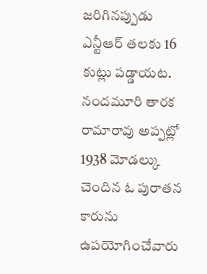జరిగినప్పుడు ఎన్టీఆర్ తలకు 16 కుట్లు పడ్డాయట.
నందమూరి తారక రామారావు అప్పట్లో 1938 మోడల్కు చెందిన ఓ పురాతన కారును ఉపయోగించేవారు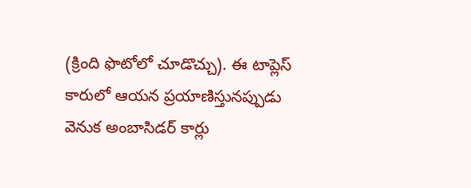(క్రింది ఫొటోలో చూడొచ్చు). ఈ టాప్లెస్ కారులో ఆయన ప్రయాణిస్తునప్పుడు వెనుక అంబాసిడర్ కార్లు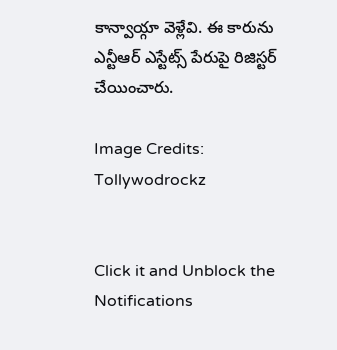కాన్వాయ్గా వెళ్లేవి. ఈ కారును ఎన్టీఆర్ ఎస్టేట్స్ పేరుపై రిజిస్టర్ చేయించారు.

Image Credits: Tollywodrockz


Click it and Unblock the Notifications